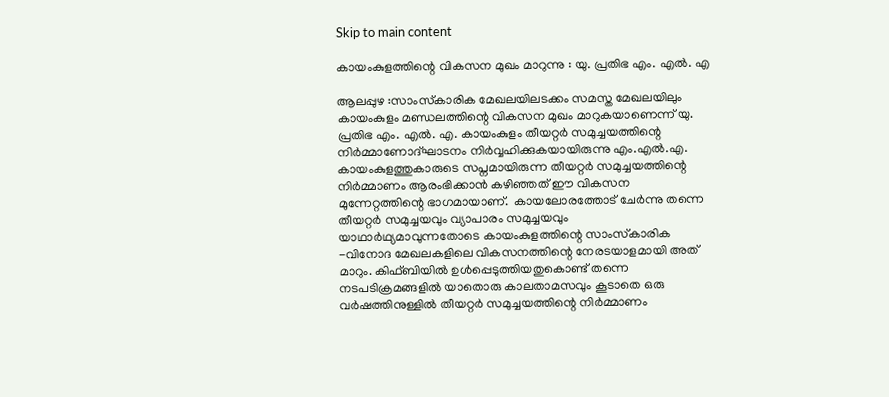Skip to main content

കായംകുളത്തിന്റെ വികസന മുഖം മാറുന്നു : യു. പ്രതിഭ എം. എൽ. എ

ആലപ്പുഴ :സാംസ്‌കാരിക മേഖലയിലടക്കം സമസ്ത മേഖലയിലും കായംകുളം മണ്ഡലത്തിന്റെ വികസന മുഖം മാറുകയാണെന്ന് യു. പ്രതിഭ എം. എൽ. എ. കായംകുളം തീയറ്റർ സമുച്ചയത്തിന്റെ നിർമ്മാണോദ്ഘാടനം നിർവ്വഹിക്കുകയായിരുന്നു എം.എൽ.എ.  കായംകുളത്തുകാരുടെ സപ്നമായിരുന്ന തീയറ്റർ സമുച്ചയത്തിന്റെ നിർമ്മാണം ആരംഭിക്കാൻ കഴിഞ്ഞത് ഈ വികസന മുന്നേറ്റത്തിന്റെ ഭാഗമായാണ്.  കായലോരത്തോട് ചേർന്നു തന്നെ തീയറ്റർ സമുച്ചയവും വ്യാപാരം സമുച്ചയവും യാഥാർഥ്യമാവുന്നതോടെ കായംകുളത്തിന്റെ സാംസ്‌കാരിക -വിനോദ മേഖലകളിലെ വികസനത്തിന്റെ നേരടയാളമായി അത് മാറും. കിഫ്ബിയിൽ ഉൾപ്പെടുത്തിയതുകൊണ്ട് തന്നെ നടപടിക്രമങ്ങളിൽ യാതൊരു കാലതാമസവും കൂടാതെ ഒരു വർഷത്തിനുള്ളിൽ തീയറ്റർ സമുച്ചയത്തിന്റെ നിർമ്മാണം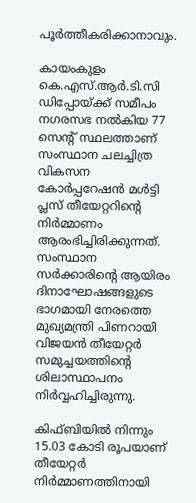പൂർത്തീകരിക്കാനാവും.

കായംകുളം കെ.എസ്.ആര്‍.ടി.സി ഡിപ്പോയ്ക്ക് സമീപം നഗരസഭ നല്‍കിയ 77 സെന്റ് സ്ഥലത്താണ് സംസ്ഥാന ചലച്ചിത്ര വികസന കോര്‍പ്പറേഷന്‍ മള്‍ട്ടി പ്ലസ് തീയേറ്ററിന്റെ നിര്‍മ്മാണം ആരംഭിച്ചിരിക്കുന്നത്. സംസ്ഥാന സര്‍ക്കാരിന്റെ ആയിരം ദിനാഘോഷങ്ങളുടെ ഭാഗമായി നേരത്തെ മുഖ്യമന്ത്രി പിണറായി വിജയന്‍ തീയേറ്റര്‍ സമുച്ചയത്തിന്റെ ശിലാസ്ഥാപനം നിര്‍വ്വഹിച്ചിരുന്നു.

കിഫ്ബിയില്‍ നിന്നും 15.03 കോടി രൂപയാണ് തീയേറ്റര്‍ നിര്‍മ്മാണത്തിനായി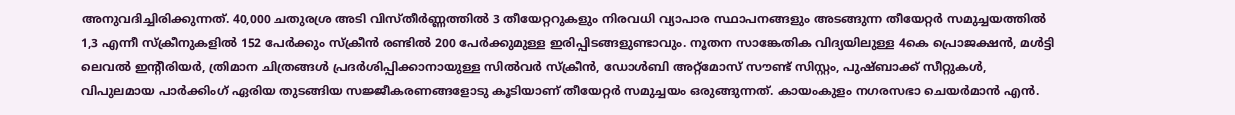അനുവദിച്ചിരിക്കുന്നത്. 40,000 ചതുരശ്ര അടി വിസ്തീര്‍ണ്ണത്തില്‍ 3 തീയേറ്ററുകളും നിരവധി വ്യാപാര സ്ഥാപനങ്ങളും അടങ്ങുന്ന തീയേറ്റര്‍ സമുച്ചയത്തില്‍ 1,3 എന്നീ സ്‌ക്രീനുകളില്‍ 152 പേര്‍ക്കും സ്‌ക്രീന്‍ രണ്ടില്‍ 200 പേര്‍ക്കുമുള്ള ഇരിപ്പിടങ്ങളുണ്ടാവും. നൂതന സാങ്കേതിക വിദ്യയിലുള്ള 4കെ പ്രൊജക്ഷന്‍, മള്‍ട്ടി ലെവല്‍ ഇന്റീരിയര്‍, ത്രിമാന ചിത്രങ്ങള്‍ പ്രദര്‍ശിപ്പിക്കാനായുള്ള സില്‍വര്‍ സ്‌ക്രീന്‍, ഡോള്‍ബി അറ്റ്മോസ് സൗണ്ട് സിസ്റ്റം, പുഷ്ബാക്ക് സീറ്റുകള്‍, വിപുലമായ പാര്‍ക്കിംഗ് ഏരിയ തുടങ്ങിയ സജ്ജീകരണങ്ങളോടു കൂടിയാണ് തീയേറ്റര്‍ സമുച്ചയം ഒരുങ്ങുന്നത്. കായംകുളം നഗരസഭാ ചെയർമാൻ എൻ.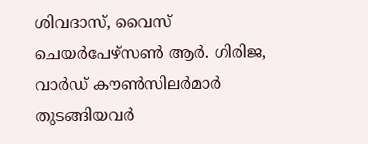ശിവദാസ്, വൈസ് ചെയർപേഴ്‌സൺ ആർ. ഗിരിജ, വാർഡ് കൗൺസിലർമാർ തുടങ്ങിയവർ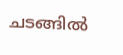ചടങ്ങിൽ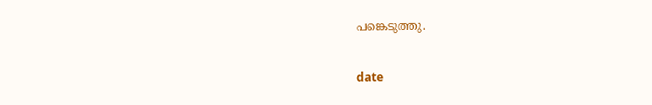പങ്കെടുത്തു.

date